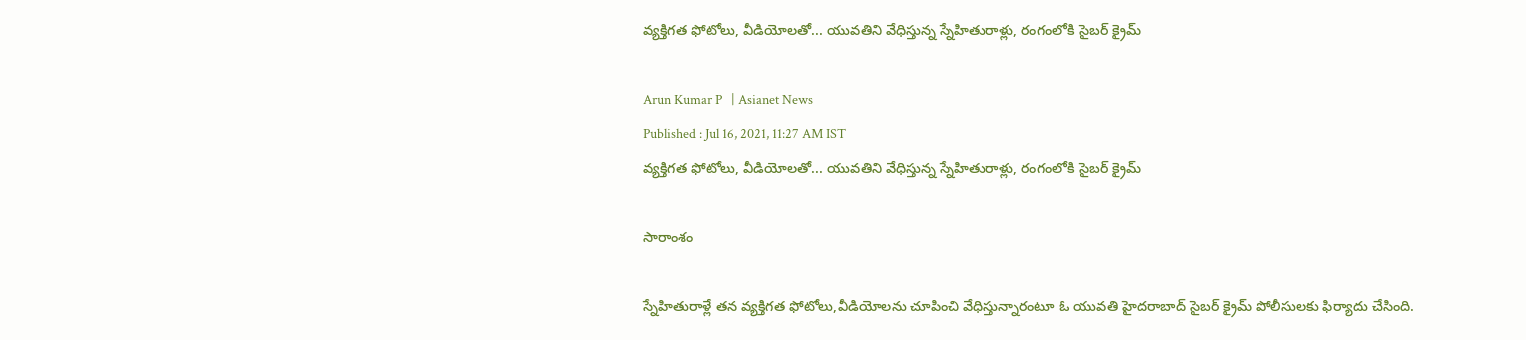వ్యక్తిగత ఫోటోలు, వీడియోలతో... యువతిని వేధిస్తున్న స్నేహితురాళ్లు, రంగంలోకి సైబర్ క్రైమ్

Arun Kumar P   | Asianet News
Published : Jul 16, 2021, 11:27 AM IST
వ్యక్తిగత ఫోటోలు, వీడియోలతో... యువతిని వేధిస్తున్న స్నేహితురాళ్లు, రంగంలోకి సైబర్ క్రైమ్

సారాంశం

స్నేహితురాళ్లే తన వ్యక్తిగత ఫోటోలు,వీడియోలను చూపించి వేధిస్తున్నారంటూ ఓ యువతి హైదరాబాద్ సైబర్ క్రైమ్ పోలీసులకు ఫిర్యాదు చేసింది.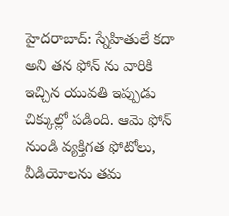హైదరాబాద్: స్నేహితులే కదా అని తన ఫోన్ ను వారికి ఇచ్చిన యువతి ఇప్పుడు చిక్కుల్లో పడింది. ఆమె ఫోన్ నుండి వ్యక్తిగత ఫోటోలు, వీడియోలను తమ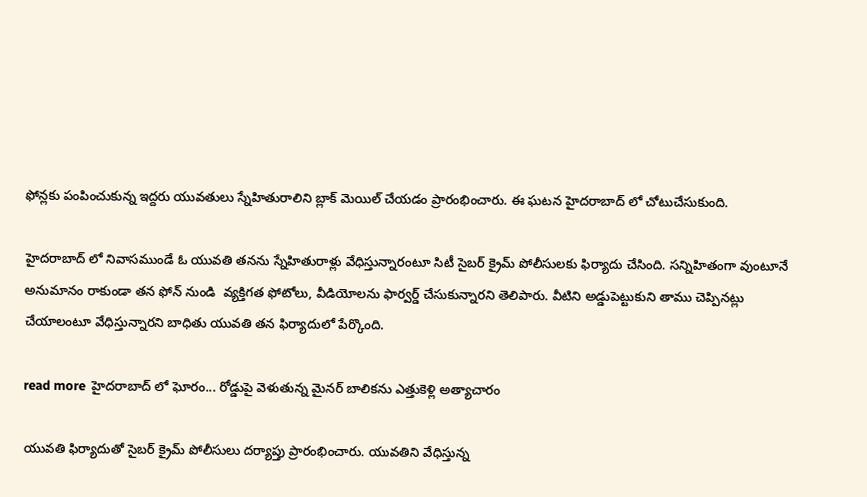ఫోన్లకు పంపించుకున్న ఇద్దరు యువతులు స్నేహితురాలిని బ్లాక్ మెయిల్ చేయడం ప్రారంభించారు. ఈ ఘటన హైదరాబాద్ లో చోటుచేసుకుంది.

హైదరాబాద్ లో నివాసముండే ఓ యువతి తనను స్నేహితురాళ్లు వేధిస్తున్నారంటూ సిటీ సైబర్ క్రైమ్ పోలీసులకు ఫిర్యాదు చేసింది. సన్నిహితంగా వుంటూనే అనుమానం రాకుండా తన ఫోన్ నుండి  వ్యక్తిగత ఫోటోలు, వీడియోలను ఫార్వర్డ్ చేసుకున్నారని తెలిపారు. వీటిని అడ్డుపెట్టుకుని తాము చెప్పినట్లు చేయాలంటూ వేధిస్తున్నారని బాధితు యువతి తన ఫిర్యాదులో పేర్కొంది.

read more  హైదరాబాద్ లో ఘోరం... రోడ్డుపై వెళుతున్న మైనర్ బాలికను ఎత్తుకెళ్లి అత్యాచారం

యువతి ఫిర్యాదుతో సైబర్ క్రైమ్ పోలీసులు దర్యాప్తు ప్రారంభించారు. యువతిని వేధిస్తున్న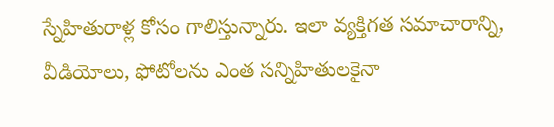స్నేహితురాళ్ల కోసం గాలిస్తున్నారు. ఇలా వ్యక్తిగత సమాచారాన్ని, వీడియోలు, ఫోటోలను ఎంత సన్నిహితులకైనా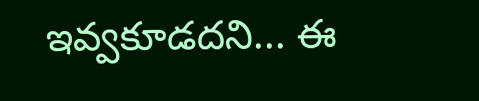ఇవ్వకూడదని... ఈ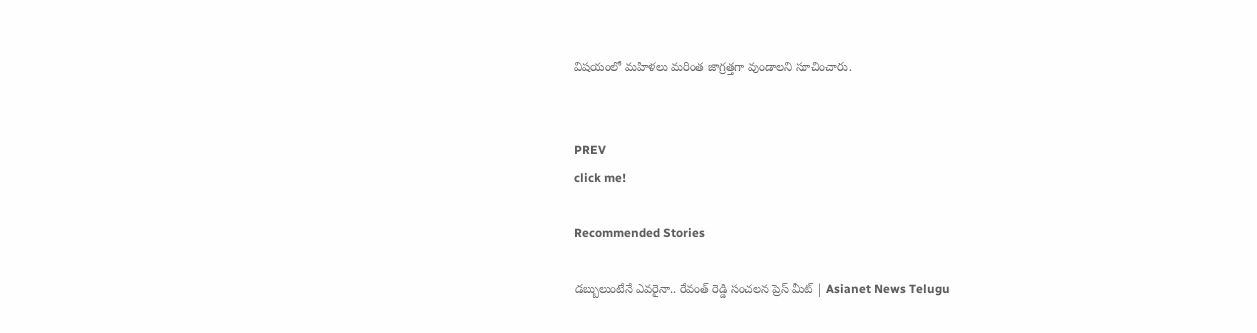విషయంలో మహిళలు మరింత జాగ్రత్తగా వుండాలని సూచించారు.


PREV
click me!

Recommended Stories

డబ్బులుంటేనే ఎవరైనా.. రేవంత్ రెడ్డి సంచలన ప్రెస్ మీట్ | Asianet News Telugu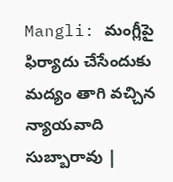Mangli: మంగ్లీపై ఫిర్యాదు చేసేందుకు మద్యం తాగి వచ్చిన న్యాయవాది సుబ్బారావు |